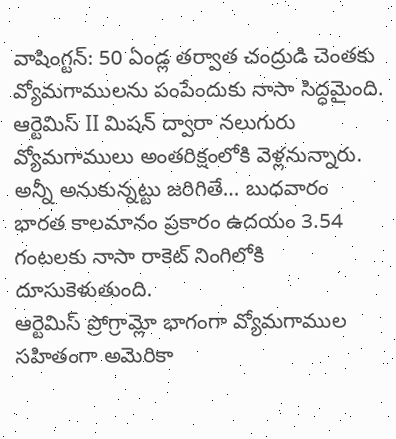వాషింగ్టన్: 50 ఏండ్ల తర్వాత చంద్రుడి చెంతకు వ్యోమగాములను పంపేందుకు నాసా సిద్ధమైంది. ఆర్టెమిస్ II మిషన్ ద్వారా నలుగురు వ్యోమగాములు అంతరిక్షంలోకి వెళ్లనున్నారు. అన్నీ అనుకున్నట్టు జరిగితే… బుధవారం భారత కాలమానం ప్రకారం ఉదయం 3.54 గంటలకు నాసా రాకెట్ నింగిలోకి దూసుకెళుతుంది.
ఆర్టెమిస్ ప్రోగ్రామ్లో భాగంగా వ్యోమగాముల సహితంగా అమెరికా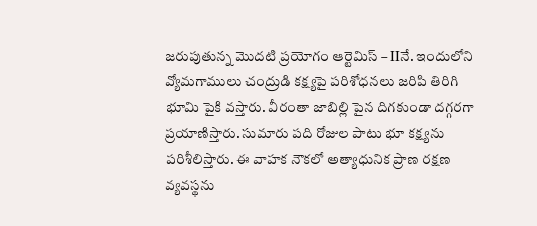జరుపుతున్న మొదటి ప్రయోగం ఆర్టెమిస్ – IIనే. ఇందులోని వ్యోమగాములు చంద్రుడి కక్ష్యపై పరిశోధనలు జరిపి తిరిగి భూమి పైకి వస్తారు. వీరంతా జాబిల్లి పైన దిగకుండా దగ్గరగా ప్రయాణిస్తారు. సుమారు పది రోజుల పాటు భూ కక్ష్యను పరిశీలిస్తారు. ఈ వాహక నౌకలో అత్యాధునిక ప్రాణ రక్షణ వ్యవస్థను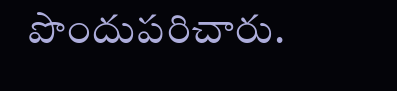పొందుపరిచారు.